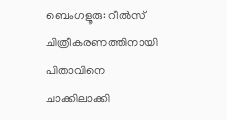ബെംഗളൂരു: റീൽസ് ചിത്രീകരണത്തിനായി പിതാവിനെ ചാക്കിലാക്കി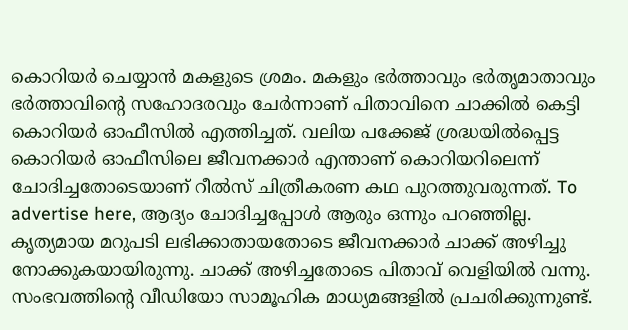കൊറിയർ ചെയ്യാൻ മകളുടെ ശ്രമം. മകളും ഭർത്താവും ഭർതൃമാതാവും ഭർത്താവിന്റെ സഹോദരവും ചേർന്നാണ് പിതാവിനെ ചാക്കിൽ കെട്ടി കൊറിയർ ഓഫീസിൽ എത്തിച്ചത്. വലിയ പക്കേജ് ശ്രദ്ധയിൽപ്പെട്ട കൊറിയർ ഓഫീസിലെ ജീവനക്കാർ എന്താണ് കൊറിയറിലെന്ന് ചോദിച്ചതോടെയാണ് റീൽസ് ചിത്രീകരണ കഥ പുറത്തുവരുന്നത്. To advertise here, ആദ്യം ചോദിച്ചപ്പോൾ ആരും ഒന്നും പറഞ്ഞില്ല. കൃത്യമായ മറുപടി ലഭിക്കാതായതോടെ ജീവനക്കാർ ചാക്ക് അഴിച്ചു നോക്കുകയായിരുന്നു. ചാക്ക് അഴിച്ചതോടെ പിതാവ് വെളിയിൽ വന്നു. സംഭവത്തിന്റെ വീഡിയോ സാമൂഹിക മാധ്യമങ്ങളിൽ പ്രചരിക്കുന്നുണ്ട്.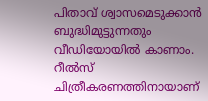പിതാവ് ശ്വാസമെടുക്കാൻ ബുദ്ധിമുട്ടുന്നതും വീഡിയോയിൽ കാണാം. റീൽസ് ചിത്രീകരണത്തിനായാണ്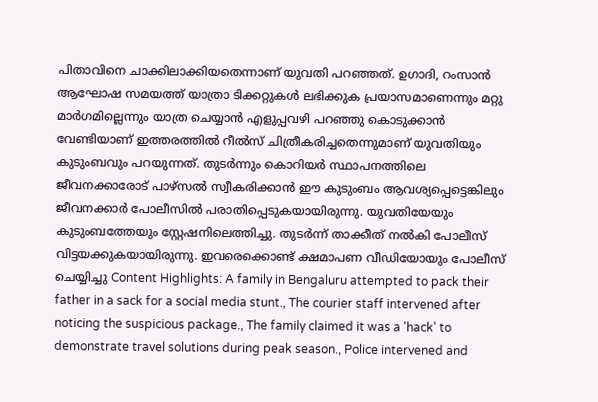പിതാവിനെ ചാക്കിലാക്കിയതെന്നാണ് യുവതി പറഞ്ഞത്. ഉഗാദി, റംസാൻ ആഘോഷ സമയത്ത് യാത്രാ ടിക്കറ്റുകൾ ലഭിക്കുക പ്രയാസമാണെന്നും മറ്റു മാർഗമില്ലെന്നും യാത്ര ചെയ്യാൻ എളുപ്പവഴി പറഞ്ഞു കൊടുക്കാൻ വേണ്ടിയാണ് ഇത്തരത്തിൽ റീൽസ് ചിത്രീകരിച്ചതെന്നുമാണ് യുവതിയും കുടുംബവും പറയുന്നത്. തുടർന്നും കൊറിയർ സ്ഥാപനത്തിലെ ജീവനക്കാരോട് പാഴ്സൽ സ്വീകരിക്കാൻ ഈ കുടുംബം ആവശ്യപ്പെട്ടെങ്കിലും ജീവനക്കാർ പോലീസിൽ പരാതിപ്പെടുകയായിരുന്നു. യുവതിയേയും കുടുംബത്തേയും സ്റ്റേഷനിലെത്തിച്ചു. തുടർന്ന് താക്കീത് നൽകി പോലീസ് വിട്ടയക്കുകയായിരുന്നു. ഇവരെക്കൊണ്ട് ക്ഷമാപണ വീഡിയോയും പോലീസ് ചെയ്യിച്ചു Content Highlights: A family in Bengaluru attempted to pack their father in a sack for a social media stunt., The courier staff intervened after noticing the suspicious package., The family claimed it was a 'hack' to demonstrate travel solutions during peak season., Police intervened and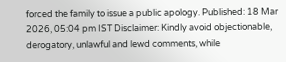forced the family to issue a public apology. Published: 18 Mar 2026, 05:04 pm IST Disclaimer: Kindly avoid objectionable, derogatory, unlawful and lewd comments, while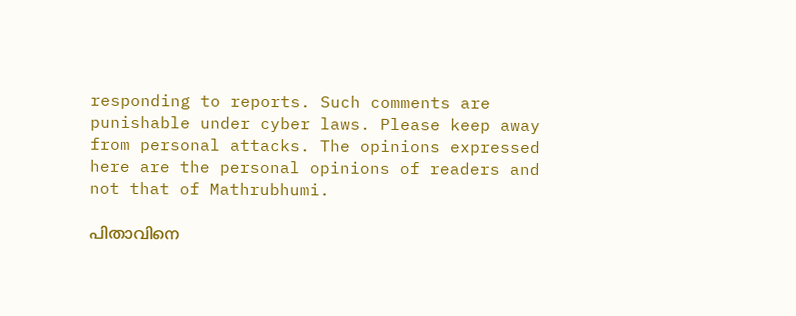responding to reports. Such comments are punishable under cyber laws. Please keep away from personal attacks. The opinions expressed here are the personal opinions of readers and not that of Mathrubhumi.

പിതാവിനെ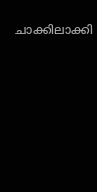ചാക്കിലാക്കി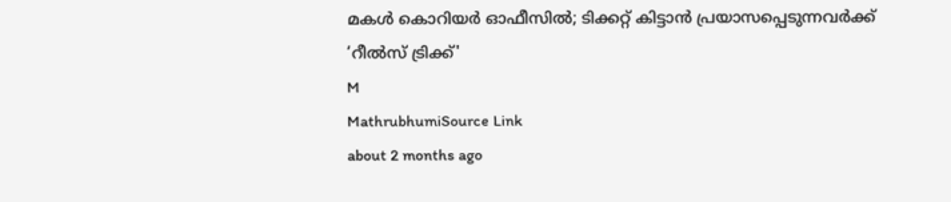മകൾ കൊറിയർ ഓഫീസിൽ; ടിക്കറ്റ് കിട്ടാൻ പ്രയാസപ്പെടുന്നവർക്ക് ‘റീൽസ് ട്രിക്ക്'
M
MathrubhumiSource Link
about 2 months ago